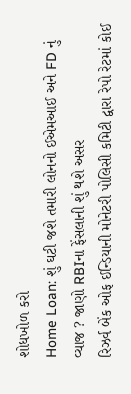શોધખોળ કરો
Home Loan: શું ઘટી જશે તમારી લોનનો ઈએમઆઈ અને FD નું વ્યાજ ? જાણો RBIના ફેંસલાની શું થશે અસર
રિઝર્વ બેંક ઓફ ઈન્ડિયાની મોનેટરી પોલિસી કમિટી દ્વારા રેપો રેટમાં કોઈ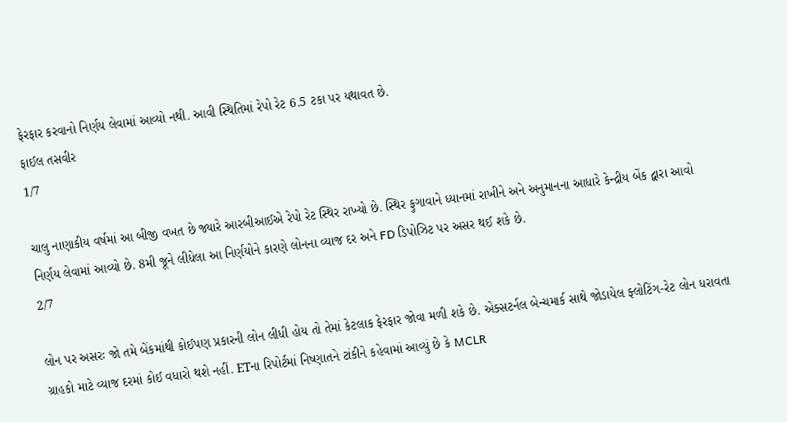ફેરફાર કરવાનો નિર્ણય લેવામાં આવ્યો નથી. આવી સ્થિતિમાં રેપો રેટ 6.5 ટકા પર યથાવત છે.
ફાઈલ તસવીર
1/7

ચાલુ નાણાકીય વર્ષમાં આ બીજી વખત છે જ્યારે આરબીઆઈએ રેપો રેટ સ્થિર રાખ્યો છે. સ્થિર ફુગાવાને ધ્યાનમાં રાખીને અને અનુમાનના આધારે કેન્દ્રીય બેંક દ્વારા આવો નિર્ણય લેવામાં આવ્યો છે. 8મી જૂને લીધેલા આ નિર્ણયોને કારણે લોનના વ્યાજ દર અને FD ડિપોઝિટ પર અસર થઈ શકે છે.
2/7

લોન પર અસરઃ જો તમે બેંકમાંથી કોઈપણ પ્રકારની લોન લીધી હોય તો તેમાં કેટલાક ફેરફાર જોવા મળી શકે છે. એક્સટર્નલ બેન્ચમાર્ક સાથે જોડાયેલ ફ્લોટિંગ-રેટ લોન ધરાવતા ગ્રાહકો માટે વ્યાજ દરમાં કોઈ વધારો થશે નહીં. ETના રિપોર્ટમાં નિષ્ણાતને ટાંકીને કહેવામાં આવ્યું છે કે MCLR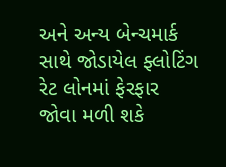અને અન્ય બેન્ચમાર્ક સાથે જોડાયેલ ફ્લોટિંગ રેટ લોનમાં ફેરફાર જોવા મળી શકે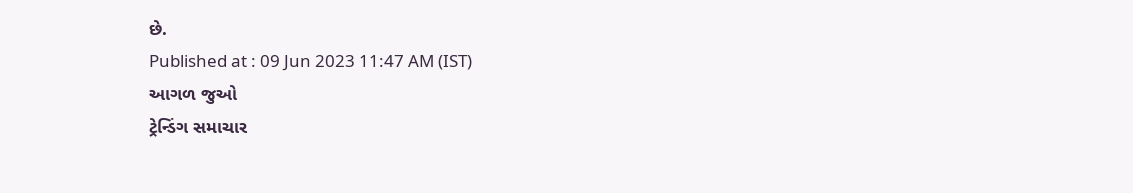છે.
Published at : 09 Jun 2023 11:47 AM (IST)
આગળ જુઓ
ટ્રેન્ડિંગ સમાચાર